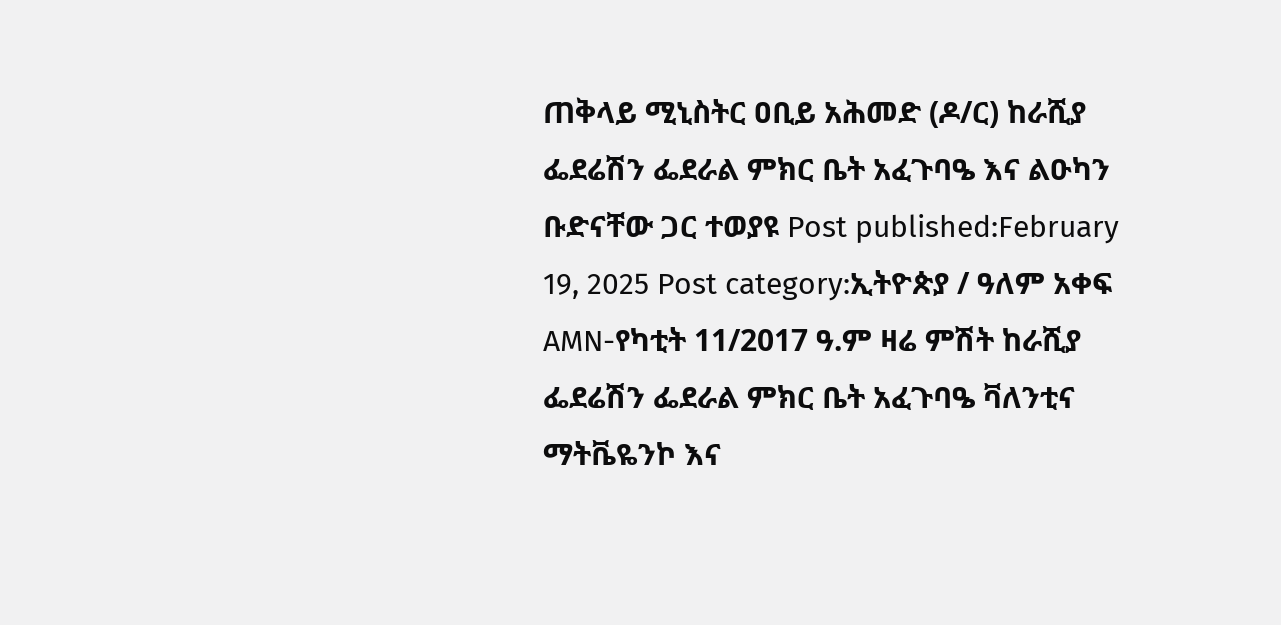ጠቅላይ ሚኒስትር ዐቢይ አሕመድ (ዶ/ር) ከራሺያ ፌደሬሽን ፌደራል ምክር ቤት አፈጉባዔ እና ልዑካን ቡድናቸው ጋር ተወያዩ Post published:February 19, 2025 Post category:ኢትዮጵያ / ዓለም አቀፍ AMN-የካቲት 11/2017 ዓ.ም ዛሬ ምሽት ከራሺያ ፌደሬሽን ፌደራል ምክር ቤት አፈጉባዔ ቫለንቲና ማትቬዬንኮ እና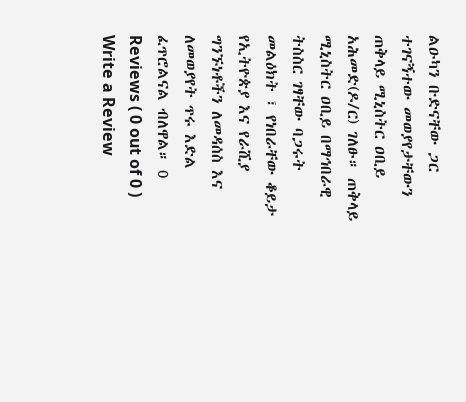ልዑካን ቡድናቸው ጋር ተገናኝተው መወያየታቸውን ጠቅላይ ሚኒስትር ዐቢይ አሕመድ(ዶ/ር) ገለፁ። ጠቅላይ ሚኒስትር ዐቢይ በማኅበራዊ ትስስር ገፃቸው ባጋሩት መልዕክት ፣ የነበራቸው ቆይታ የኢትዮጵያ እና የራሺያ ግንኙነቶችን ለመዳሰስ እና ለመወያየት ጥሩ እድል ፈጥሮልናል ብለዋል። 0 Reviews ( 0 out of 0 ) Write a Review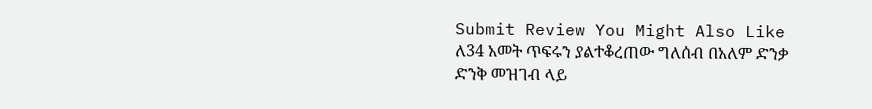Submit Review You Might Also Like ለ34 አመት ጥፍሩን ያልተቆረጠው ግለሰብ በአለም ድንቃ ድንቅ መዝገብ ላይ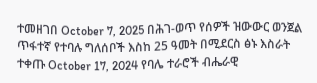ተመዘገበ October 7, 2025 በሕገ-ወጥ የሰዎች ዝውውር ወንጀል ጥፋተኛ የተባሉ ግለሰቦች እስከ 25 ዓመት በሚደርስ ፅኑ እስራት ተቀጡ October 17, 2024 የባሌ ተራሮች ብሔራዊ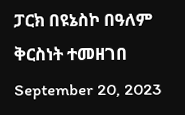ፓርክ በዩኔስኮ በዓለም ቅርስነት ተመዘገበ September 20, 2023